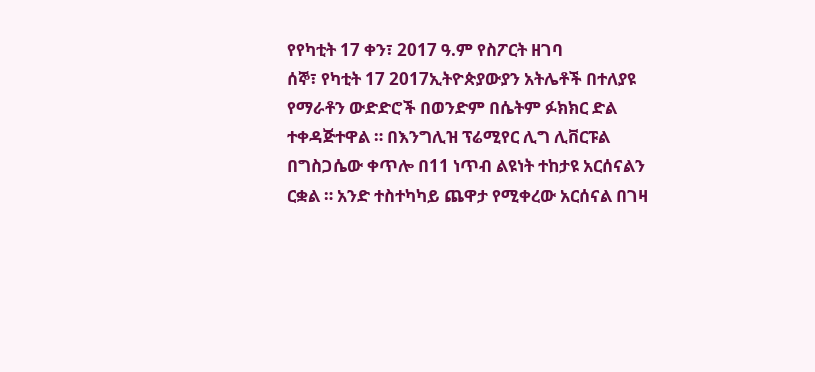የየካቲት 17 ቀን፣ 2017 ዓ.ም የስፖርት ዘገባ
ሰኞ፣ የካቲት 17 2017ኢትዮጵያውያን አትሌቶች በተለያዩ የማራቶን ውድድሮች በወንድም በሴትም ፉክክር ድል ተቀዳጅተዋል ። በእንግሊዝ ፕሬሚየር ሊግ ሊቨርፑል በግስጋሴው ቀጥሎ በ11 ነጥብ ልዩነት ተከታዩ አርሰናልን ርቋል ። አንድ ተስተካካይ ጨዋታ የሚቀረው አርሰናል በገዛ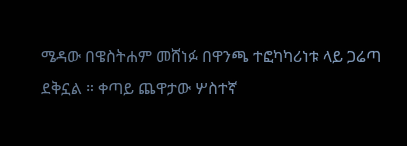ሜዳው በዌስትሐም መሸነፉ በዋንጫ ተፎካካሪነቱ ላይ ጋሬጣ ደቅኗል ። ቀጣይ ጨዋታው ሦስተኛ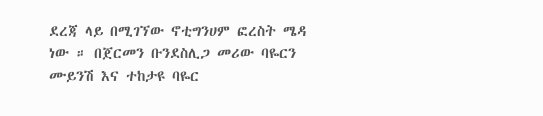ደረጃ ላይ በሚገኘው ኖቲግንሀም ፎረስት ሜዳ ነው ። በጀርመን ቡንደስሊጋ መሪው ባዬርን ሙይንሽ እና ተከታዩ ባዬር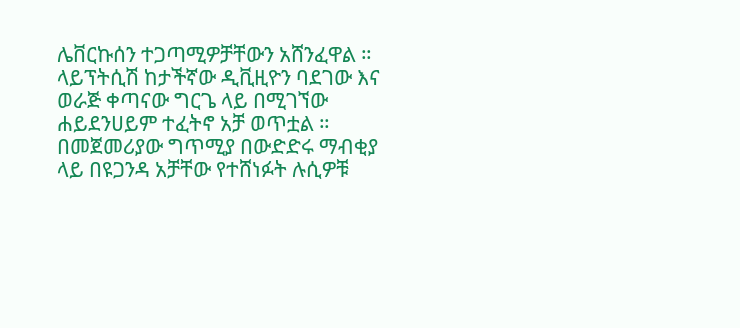ሌቨርኩሰን ተጋጣሚዎቻቸውን አሸንፈዋል ። ላይፕትሲሽ ከታችኛው ዲቪዚዮን ባደገው እና ወራጅ ቀጣናው ግርጌ ላይ በሚገኘው ሐይደንሀይም ተፈትኖ አቻ ወጥቷል ። በመጀመሪያው ግጥሚያ በውድድሩ ማብቂያ ላይ በዩጋንዳ አቻቸው የተሸነፉት ሉሲዎቹ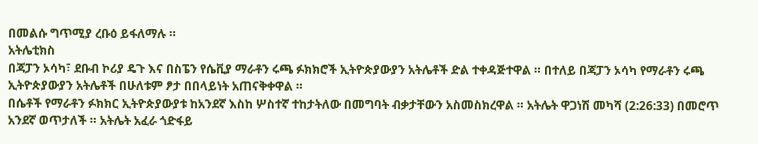በመልሱ ግጥሚያ ረቡዕ ይፋለማሉ ።
አትሌቲክስ
በጃፓን ኦሳካ፣ ደቡብ ኮሪያ ዴጉ እና በስፔን የሴቪያ ማራቶን ሩጫ ፉክክሮች ኢትዮጵያውያን አትሌቶች ድል ተቀዳጅተዋል ። በተለይ በጃፓን ኦሳካ የማራቶን ሩጫ ኢትዮጵያውያን አትሌቶች በሁለቱም ፆታ በበላይነት አጠናቅቀዋል ።
በሴቶች የማራቶን ፉክክር ኢትዮጵያውያቱ ከአንደኛ እስከ ሦስተኛ ተከታትለው በመግባት ብቃታቸውን አስመስክረዋል ። አትሌት ዋጋነሽ መካሻ (2:26:33) በመሮጥ አንደኛ ወጥታለች ። አትሌት አፈራ ጎድፋይ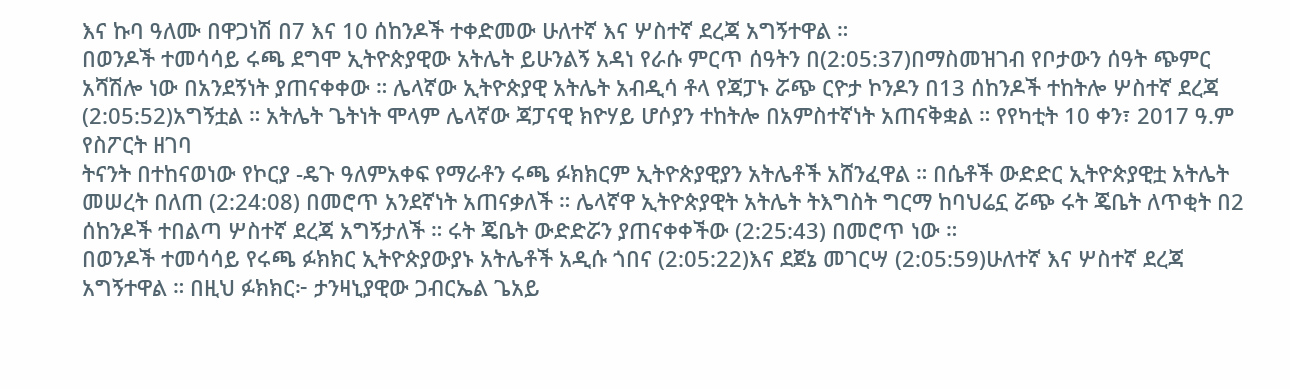እና ኩባ ዓለሙ በዋጋነሽ በ7 እና 10 ሰከንዶች ተቀድመው ሁለተኛ እና ሦስተኛ ደረጃ አግኝተዋል ።
በወንዶች ተመሳሳይ ሩጫ ደግሞ ኢትዮጵያዊው አትሌት ይሁንልኝ አዳነ የራሱ ምርጥ ሰዓትን በ(2:05:37)በማስመዝገብ የቦታውን ሰዓት ጭምር አሻሽሎ ነው በአንደኝነት ያጠናቀቀው ። ሌላኛው ኢትዮጵያዊ አትሌት አብዲሳ ቶላ የጃፓኑ ሯጭ ርዮታ ኮንዶን በ13 ሰከንዶች ተከትሎ ሦስተኛ ደረጃ (2:05:52)አግኝቷል ። አትሌት ጌትነት ሞላም ሌላኛው ጃፓናዊ ክዮሃይ ሆሶያን ተከትሎ በአምስተኛነት አጠናቅቋል ። የየካቲት 10 ቀን፣ 2017 ዓ.ም የስፖርት ዘገባ
ትናንት በተከናወነው የኮርያ -ዴጉ ዓለምአቀፍ የማራቶን ሩጫ ፉክክርም ኢትዮጵያዊያን አትሌቶች አሸንፈዋል ። በሴቶች ውድድር ኢትዮጵያዊቷ አትሌት መሠረት በለጠ (2:24:08) በመሮጥ አንደኛነት አጠናቃለች ። ሌላኛዋ ኢትዮጵያዊት አትሌት ትእግስት ግርማ ከባህሬኗ ሯጭ ሩት ጄቤት ለጥቂት በ2 ሰከንዶች ተበልጣ ሦስተኛ ደረጃ አግኝታለች ። ሩት ጄቤት ውድድሯን ያጠናቀቀችው (2:25:43) በመሮጥ ነው ።
በወንዶች ተመሳሳይ የሩጫ ፉክክር ኢትዮጵያውያኑ አትሌቶች አዲሱ ጎበና (2:05:22)እና ደጀኔ መገርሣ (2:05:59)ሁለተኛ እና ሦስተኛ ደረጃ አግኝተዋል ። በዚህ ፉክክር፦ ታንዛኒያዊው ጋብርኤል ጌአይ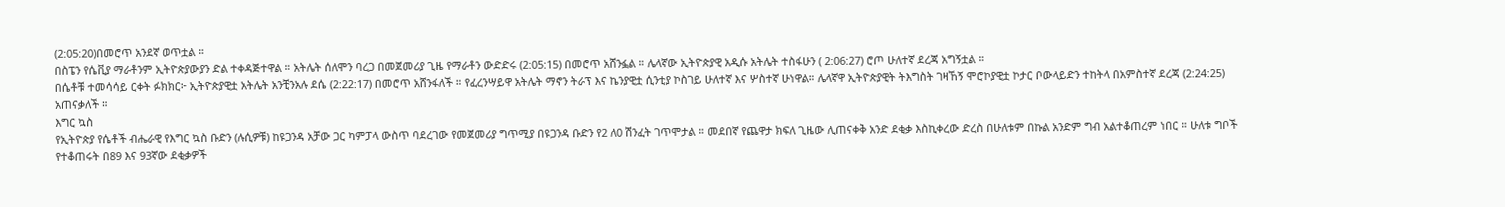(2:05:20)በመሮጥ አንደኛ ወጥቷል ።
በስፔን የሴቪያ ማራቶንም ኢትዮጵያውያን ድል ተቀዳጅተዋል ። አትሌት ሰለሞን ባረጋ በመጀመሪያ ጊዜ የማራቶን ውድድሩ (2:05:15) በመሮጥ አሸንፏል ። ሌላኛው ኢትዮጵያዊ አዲሱ አትሌት ተስፋሁን ( 2:06:27) ሮጦ ሁለተኛ ደረጃ አግኝቷል ።
በሴቶቹ ተመሳሳይ ርቀት ፉክክር፦ ኢትዮጵያዊቷ አትሌት አንቺንአሉ ደሴ (2:22:17) በመሮጥ አሸንፋለች ። የፈረንሣይዋ አትሌት ማኖን ትራፕ እና ኬንያዊቷ ሲንቲያ ኮስገይ ሁለተኛ እና ሦስተኛ ሁነዋል። ሌላኛዋ ኢትዮጵያዊት ትእግስት ገዛኸኝ ሞሮኮያዊቷ ኮታር ቦውላይድን ተከትላ በአምስተኛ ደረጃ (2:24:25) አጠናቃለች ።
እግር ኳስ
የኢትዮጵያ የሴቶች ብሔራዊ የእግር ኳስ ቡድን (ሉሲዎቹ) ከዩጋንዳ አቻው ጋር ካምፓላ ውስጥ ባደረገው የመጀመሪያ ግጥሚያ በዩጋንዳ ቡድን የ2 ለ0 ሽንፈት ገጥሞታል ። መደበኛ የጨዋታ ክፍለ ጊዜው ሊጠናቀቅ አንድ ደቂቃ እስኪቀረው ድረስ በሁለቱም በኩል አንድም ግብ አልተቆጠረም ነበር ። ሁለቱ ግቦች የተቆጠሩት በ89 እና 93ኛው ደቂቃዎች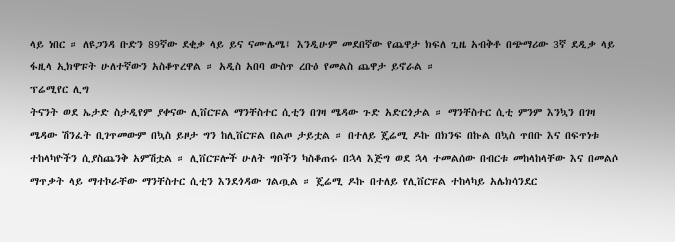ላይ ነበር ። ለዩጋንዳ ቡድን 89ኛው ደቂቃ ላይ ይና ናሙሌሜ፤ እንዲሁም መደበኛው የጨዋታ ክፍለ ጊዜ አብቅቶ በጭማሪው 3ኛ ደዲቃ ላይ ፋዚላ ኢክዋፑት ሁለተኛውን አስቆጥረዋል ። አዲስ አበባ ውስጥ ረቡዕ የመልስ ጨዋታ ይኖራል ።
ፕሬሚየር ሊግ
ትናንት ወደ ኤታድ ስታዲየም ያቀናው ሊቨርፑል ማንቸስተር ሲቲን በገዛ ሜዳው ጉድ አድርጎታል ። ማንቸስተር ሲቲ ምንም እንኳን በገዛ ሜዳው ሽንፈት ቢገጥመውም በኳስ ይዞታ ግን ከሊቨርፑል በልጦ ታይቷል ። በተለይ ጄሬሚ ዶኩ በክንፍ በኩል በኳስ ጥበቡ እና በፍጥነቱ ተከላካዮችን ሲያስጨንቅ አምሽቷል ። ሊቨርፑሎች ሁለት ግቦችን ካስቆጠሩ በኋላ እጅግ ወደ ኋላ ተመልሰው በብርቱ መከላከላቸው እና በመልሶ ማጥቃት ላይ ማተኮራቸው ማንቸስተር ሲቲን እንደጎዳው ገልጧል ። ጄሬሚ ዶኩ በተለይ የሊቨርፑል ተከላካይ አሌክሳንደር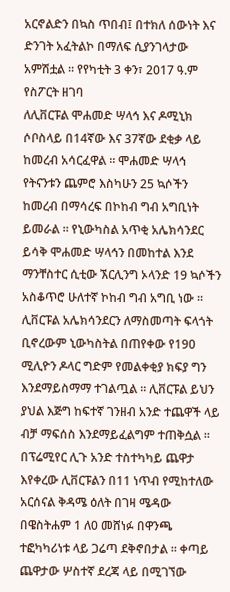አርኖልድን በኳስ ጥበብ፤ በተክለ ሰውነት እና ድንገት አፈትልኮ በማለፍ ሲያንገላታው አምሽቷል ። የየካቲት 3 ቀን፣ 2017 ዓ.ም የስፖርት ዘገባ
ለሊቨርፑል ሞሐመድ ሣላኅ እና ዶሚኒክ ሶቦስላይ በ14ኛው እና 37ኛው ደቂቃ ላይ ከመረብ አሳርፈዋል ። ሞሐመድ ሣላኅ የትናንቱን ጨምሮ እስካሁን 25 ኳሶችን ከመረብ በማሳረፍ በኮከብ ግብ አግቢነት ይመራል ። የኒውካስል አጥቂ አሌክሳንደር ይሳቅ ሞሐመድ ሣላኅን በመከተል እንደ ማንቸስተር ሲቲው ኧርሊንግ ኦላንድ 19 ኳሶችን አስቆጥሮ ሁለተኛ ኮከብ ግብ አግቢ ነው ። ሊቨርፑል አሌክሳንደርን ለማስመጣት ፍላጎት ቢኖረውም ኒውካስትል በጠየቀው የ190 ሚሊዮን ዶላር ግድም የመልቀቂያ ክፍያ ግን እንደማይስማማ ተገልጧል ። ሊቨርፑል ይህን ያህል እጅግ ከፍተኛ ገንዘብ አንድ ተጨዋች ላይ ብቻ ማፍሰስ እንደማይፈልግም ተጠቅሷል ።
በፕሬሚየር ሊጉ አንድ ተስተካካይ ጨዋታ እየቀረው ሊቨርፑልን በ11 ነጥብ የሚከተለው አርሰናል ቅዳሜ ዕለት በገዛ ሜዳው በዌስትሐም 1 ለ0 መሸነፉ በዋንጫ ተፎካካሪነቱ ላይ ጋሬጣ ደቅኖበታል ። ቀጣይ ጨዋታው ሦስተኛ ደረጃ ላይ በሚገኘው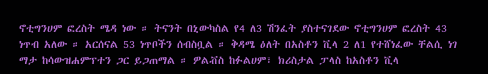ኖቲግንሀም ፎረስት ሜዳ ነው ። ትናንት በኒውካስል የ4 ለ3 ሽንፈት ያስተናገደው ኖቲግንሀም ፎረስት 43 ነጥብ አለው ። አርሰናል 53 ነጥቦችን ሰብስቧል ። ቅዳሜ ዕለት በአስቶን ቪላ 2 ለ1 የተሸነፈው ቸልሲ ነገ ማታ ከሳውዝሐምፕተን ጋር ይጋጠማል ። ዎልቭስ ከፉልሀም፣ ክሪስታል ፓላስ ከአስቶን ቪላ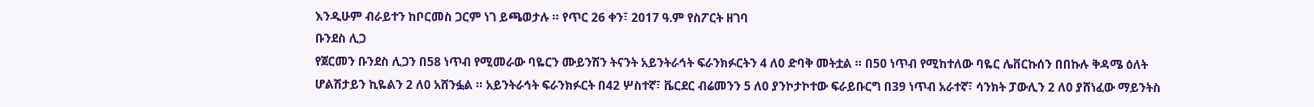እንዲሁም ብራይተን ከቦርመስ ጋርም ነገ ይጫወታሉ ። የጥር 26 ቀን፣ 2017 ዓ.ም የስፖርት ዘገባ
ቡንደስ ሊጋ
የጀርመን ቡንደስ ሊጋን በ58 ነጥብ የሚመራው ባዬርን ሙይንሽን ትናንት አይንትራኅት ፍራንክፉርትን 4 ለ0 ድባቅ መትቷል ። በ50 ነጥብ የሚከተለው ባዬር ሌቨርኩሰን በበኩሉ ቅዳሜ ዕለት ሆልሽታይን ኪዬልን 2 ለ0 አሸንፏል ። አይንትራኅት ፍራንክፉርት በ42 ሦስተኛ፣ ቬርደር ብሬመንን 5 ለ0 ያንኮታኮተው ፍራይቡርግ በ39 ነጥብ አራተኛ፣ ሳንክት ፓውሊን 2 ለ0 ያሸነፈው ማይንትስ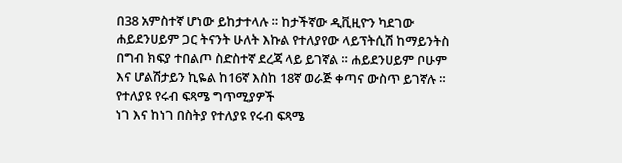በ38 አምስተኛ ሆነው ይከታተላሉ ። ከታችኛው ዲቪዚዮን ካደገው ሐይደንሀይም ጋር ትናንት ሁለት እኩል የተለያየው ላይፕትሲሽ ከማይንትስ በግብ ክፍያ ተበልጦ ስድስተኛ ደረጃ ላይ ይገኛል ። ሐይደንሀይም ቦሁም እና ሆልሽታይን ኪዬል ከ16ኛ እስከ 18ኛ ወራጅ ቀጣና ውስጥ ይገኛሉ ።
የተለያዩ የሩብ ፍጻሜ ግጥሚያዎች
ነገ እና ከነገ በስትያ የተለያዩ የሩብ ፍጻሜ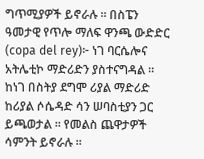ግጥሚያዎች ይኖራሉ ። በስፔን ዓመታዊ የጥሎ ማለፍ ዋንጫ ውድድር (copa del rey)፦ ነገ ባርሴሎና አትሌቲኮ ማድሪድን ያስተናግዳል ። ከነገ በስትያ ደግሞ ሪያል ማድሪድ ከሪያል ሶሴዳድ ሳን ሠባስቲያን ጋር ይጫወታል ። የመልስ ጨዋታዎች ሳምንት ይኖራሉ ።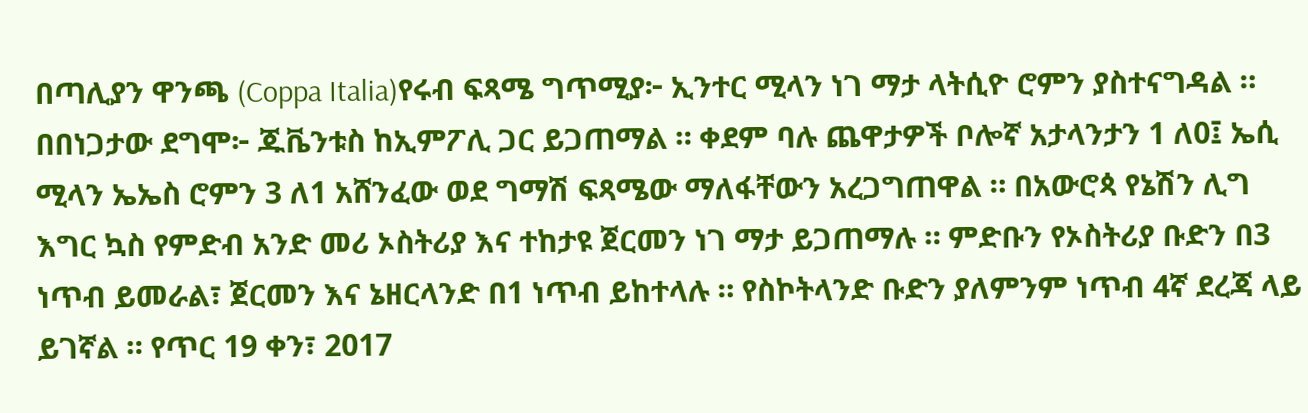በጣሊያን ዋንጫ (Coppa Italia)የሩብ ፍጻሜ ግጥሚያ፦ ኢንተር ሚላን ነገ ማታ ላትሲዮ ሮምን ያስተናግዳል ። በበነጋታው ደግሞ፦ ጁቬንቱስ ከኢምፖሊ ጋር ይጋጠማል ። ቀደም ባሉ ጨዋታዎች ቦሎኛ አታላንታን 1 ለ0፤ ኤሲ ሚላን ኤኤስ ሮምን 3 ለ1 አሸንፈው ወደ ግማሽ ፍጻሜው ማለፋቸውን አረጋግጠዋል ። በአውሮጳ የኔሽን ሊግ እግር ኳስ የምድብ አንድ መሪ ኦስትሪያ እና ተከታዩ ጀርመን ነገ ማታ ይጋጠማሉ ። ምድቡን የኦስትሪያ ቡድን በ3 ነጥብ ይመራል፣ ጀርመን እና ኔዘርላንድ በ1 ነጥብ ይከተላሉ ። የስኮትላንድ ቡድን ያለምንም ነጥብ 4ኛ ደረጃ ላይ ይገኛል ። የጥር 19 ቀን፣ 2017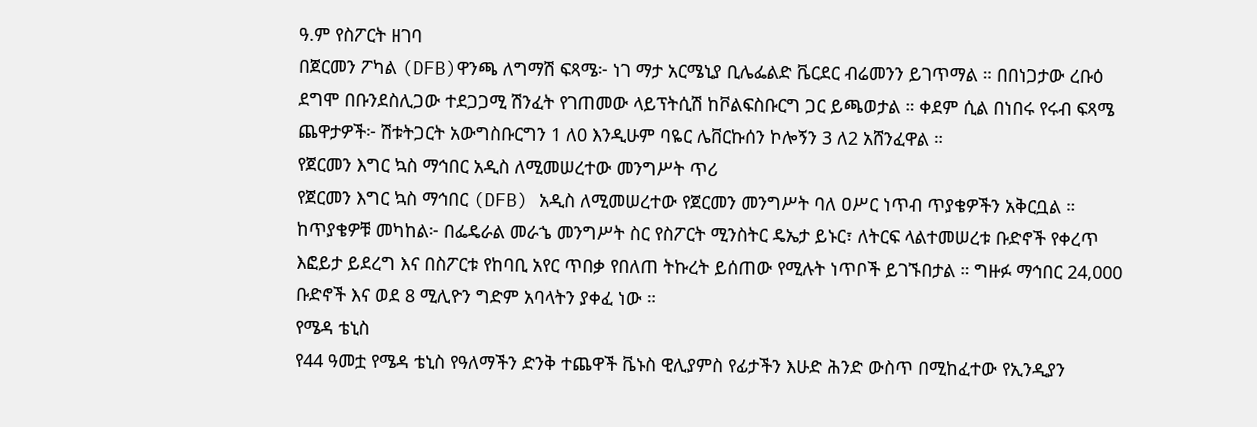ዓ.ም የስፖርት ዘገባ
በጀርመን ፖካል (DFB)ዋንጫ ለግማሽ ፍጻሜ፦ ነገ ማታ አርሜኒያ ቢሌፌልድ ቬርደር ብሬመንን ይገጥማል ። በበነጋታው ረቡዕ ደግሞ በቡንደስሊጋው ተደጋጋሚ ሽንፈት የገጠመው ላይፕትሲሽ ከቮልፍስቡርግ ጋር ይጫወታል ። ቀደም ሲል በነበሩ የሩብ ፍጻሜ ጨዋታዎች፦ ሽቱትጋርት አውግስቡርግን 1 ለ0 እንዲሁም ባዬር ሌቨርኩሰን ኮሎኝን 3 ለ2 አሸንፈዋል ።
የጀርመን እግር ኳስ ማኅበር አዲስ ለሚመሠረተው መንግሥት ጥሪ
የጀርመን እግር ኳስ ማኅበር (DFB) አዲስ ለሚመሠረተው የጀርመን መንግሥት ባለ ዐሥር ነጥብ ጥያቄዎችን አቅርቧል ። ከጥያቄዎቹ መካከል፦ በፌዴራል መራኄ መንግሥት ስር የስፖርት ሚንስትር ዴኤታ ይኑር፣ ለትርፍ ላልተመሠረቱ ቡድኖች የቀረጥ እፎይታ ይደረግ እና በስፖርቱ የከባቢ አየር ጥበቃ የበለጠ ትኩረት ይሰጠው የሚሉት ነጥቦች ይገኙበታል ። ግዙፉ ማኅበር 24,000 ቡድኖች እና ወደ 8 ሚሊዮን ግድም አባላትን ያቀፈ ነው ።
የሜዳ ቴኒስ
የ44 ዓመቷ የሜዳ ቴኒስ የዓለማችን ድንቅ ተጨዋች ቬኑስ ዊሊያምስ የፊታችን እሁድ ሕንድ ውስጥ በሚከፈተው የኢንዲያን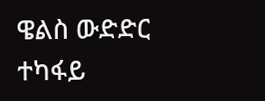ዌልስ ውድድር ተካፋይ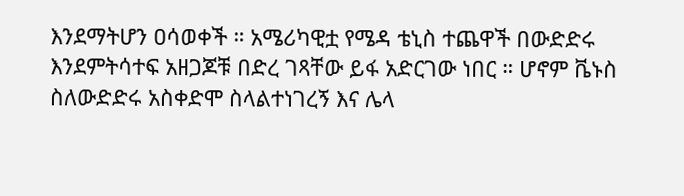እንደማትሆን ዐሳወቀች ። አሜሪካዊቷ የሜዳ ቴኒስ ተጨዋች በውድድሩ እንደምትሳተፍ አዘጋጆቹ በድረ ገጻቸው ይፋ አድርገው ነበር ። ሆኖም ቬኑስ ስለውድድሩ አስቀድሞ ስላልተነገረኝ እና ሌላ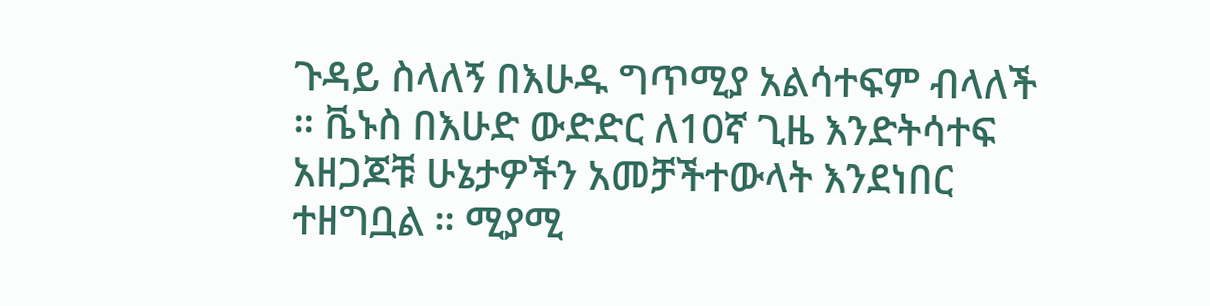ጉዳይ ስላለኝ በእሁዱ ግጥሚያ አልሳተፍም ብላለች ። ቬኑስ በእሁድ ውድድር ለ10ኛ ጊዜ እንድትሳተፍ አዘጋጆቹ ሁኔታዎችን አመቻችተውላት እንደነበር ተዘግቧል ። ሚያሚ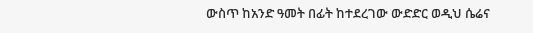ውስጥ ከአንድ ዓመት በፊት ከተደረገው ውድድር ወዲህ ሴሬና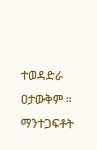ተወዳድራ ዐታውቅም ።
ማንተጋፍቶት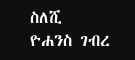ስለሺ
ዮሐንስ ገብረ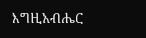እግዚአብሔር